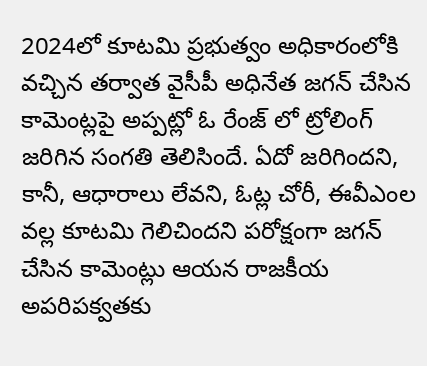2024లో కూటమి ప్రభుత్వం అధికారంలోకి వచ్చిన తర్వాత వైసీపీ అధినేత జగన్ చేసిన కామెంట్లపై అప్పట్లో ఓ రేంజ్ లో ట్రోలింగ్ జరిగిన సంగతి తెలిసిందే. ఏదో జరిగిందని, కానీ, ఆధారాలు లేవని, ఓట్ల చోరీ, ఈవీఎంల వల్ల కూటమి గెలిచిందని పరోక్షంగా జగన్ చేసిన కామెంట్లు ఆయన రాజకీయ అపరిపక్వతకు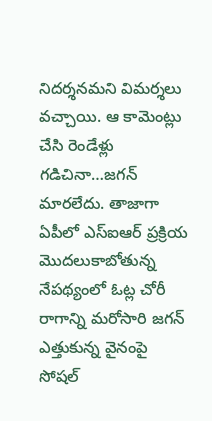నిదర్శనమని విమర్శలు వచ్చాయి. ఆ కామెంట్లు చేసి రెండేళ్లు గడిచినా…జగన్ మారలేదు. తాజాగా ఏపీలో ఎస్ఐఆర్ ప్రక్రియ మొదలుకాబోతున్న నేపథ్యంలో ఓట్ల చోరీ రాగాన్ని మరోసారి జగన్ ఎత్తుకున్న వైనంపై సోషల్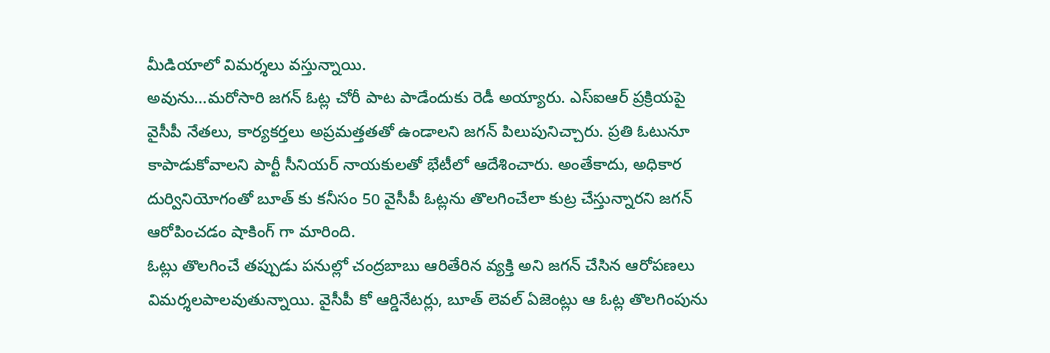మీడియాలో విమర్శలు వస్తున్నాయి.
అవును…మరోసారి జగన్ ఓట్ల చోరీ పాట పాడేందుకు రెడీ అయ్యారు. ఎస్ఐఆర్ ప్రక్రియపై వైసీపీ నేతలు, కార్యకర్తలు అప్రమత్తతతో ఉండాలని జగన్ పిలుపునిచ్చారు. ప్రతి ఓటునూ కాపాడుకోవాలని పార్టీ సీనియర్ నాయకులతో భేటీలో ఆదేశించారు. అంతేకాదు, అధికార దుర్వినియోగంతో బూత్ కు కనీసం 50 వైసీపీ ఓట్లను తొలగించేలా కుట్ర చేస్తున్నారని జగన్ ఆరోపించడం షాకింగ్ గా మారింది.
ఓట్లు తొలగించే తప్పుడు పనుల్లో చంద్రబాబు ఆరితేరిన వ్యక్తి అని జగన్ చేసిన ఆరోపణలు విమర్శలపాలవుతున్నాయి. వైసీపీ కో ఆర్డినేటర్లు, బూత్ లెవల్ ఏజెంట్లు ఆ ఓట్ల తొలగింపును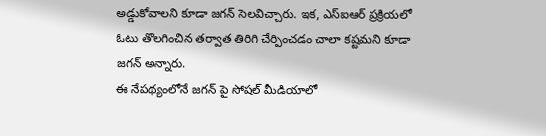అడ్డుకోవాలని కూడా జగన్ సెలవిచ్చారు. ఇక, ఎస్ఐఆర్ ప్రక్రియలో ఓటు తొలగించిన తర్వాత తిరిగి చేర్పించడం చాలా కష్టమని కూడా జగన్ అన్నారు.
ఈ నేపథ్యంలోనే జగన్ పై సోషల్ మీడియాలో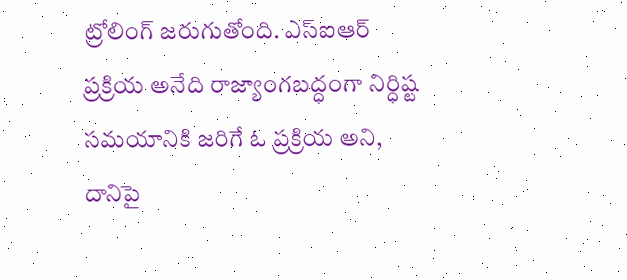ట్రోలింగ్ జరుగుతోంది. ఎస్ఐఆర్ ప్రక్రియ అనేది రాజ్యాంగబద్ధంగా నిర్ధిష్ట సమయానికి జరిగే ఓ ప్రక్రియ అని, దానిపై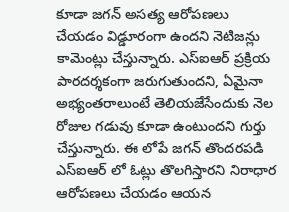కూడా జగన్ అసత్య ఆరోపణలు చేయడం విడ్డూరంగా ఉందని నెటిజన్లు కామెంట్లు చేస్తున్నారు. ఎస్ఐఆర్ ప్రక్రియ పారదర్శకంగా జరుగుతుందని, ఏమైనా అభ్యంతరాలుంటే తెలియజేసేందుకు నెల రోజుల గడువు కూడా ఉంటుందని గుర్తు చేస్తున్నారు. ఈ లోపే జగన్ తొందరపడి ఎస్ఐఆర్ లో ఓట్లు తొలగిస్తారని నిరాధార ఆరోపణలు చేయడం ఆయన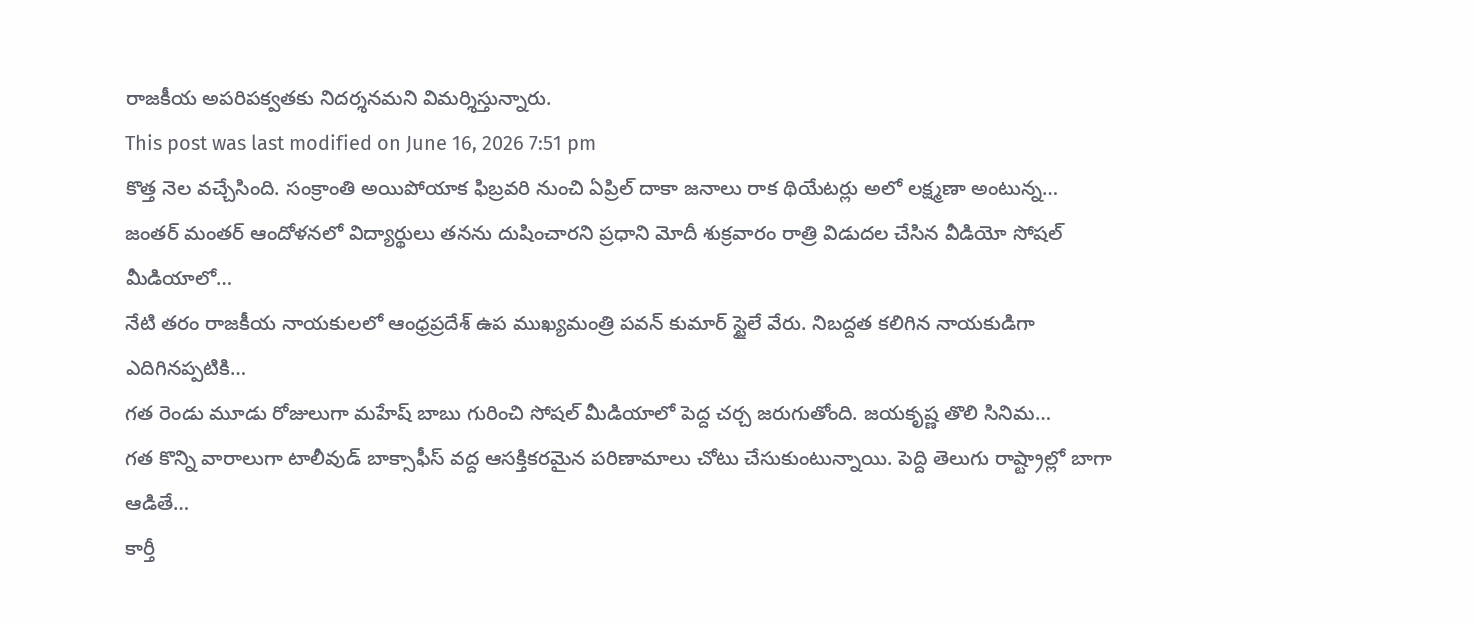రాజకీయ అపరిపక్వతకు నిదర్శనమని విమర్శిస్తున్నారు.
This post was last modified on June 16, 2026 7:51 pm
కొత్త నెల వచ్చేసింది. సంక్రాంతి అయిపోయాక ఫిబ్రవరి నుంచి ఏప్రిల్ దాకా జనాలు రాక థియేటర్లు అలో లక్ష్మణా అంటున్న…
జంతర్ మంతర్ ఆందోళనలో విద్యార్థులు తనను దుషించారని ప్రధాని మోదీ శుక్రవారం రాత్రి విడుదల చేసిన వీడియో సోషల్ మీడియాలో…
నేటి తరం రాజకీయ నాయకులలో ఆంధ్రప్రదేశ్ ఉప ముఖ్యమంత్రి పవన్ కుమార్ స్టైలే వేరు. నిబద్దత కలిగిన నాయకుడిగా ఎదిగినప్పటికి…
గత రెండు మూడు రోజులుగా మహేష్ బాబు గురించి సోషల్ మీడియాలో పెద్ద చర్చ జరుగుతోంది. జయకృష్ణ తొలి సినిమ…
గత కొన్ని వారాలుగా టాలీవుడ్ బాక్సాఫీస్ వద్ద ఆసక్తికరమైన పరిణామాలు చోటు చేసుకుంటున్నాయి. పెద్ది తెలుగు రాష్ట్రాల్లో బాగా ఆడితే…
కార్తీ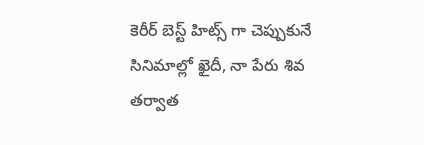కెరీర్ బెస్ట్ హిట్స్ గా చెప్పుకునే సినిమాల్లో ఖైదీ, నా పేరు శివ తర్వాత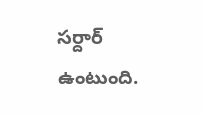సర్దార్ ఉంటుంది.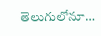తెలుగులోనూ…